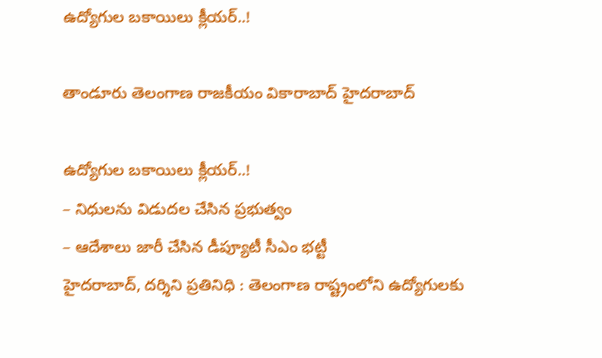ఉద్యోగుల బకాయిలు క్లీయర్..!

తాండూరు తెలంగాణ రాజకీయం వికారాబాద్ హైదరాబాద్

ఉద్యోగుల బకాయిలు క్లీయర్..!
– నిధులను విడుదల చేసిన ప్రభుత్వం
– ఆదేశాలు జారీ చేసిన డీప్యూటీ సీఎం భట్టీ
హైదరాబాద్‌, దర్శిని ప్రతినిధి : తెలంగాణ రాష్ట్రంలోని ఉద్యోగులకు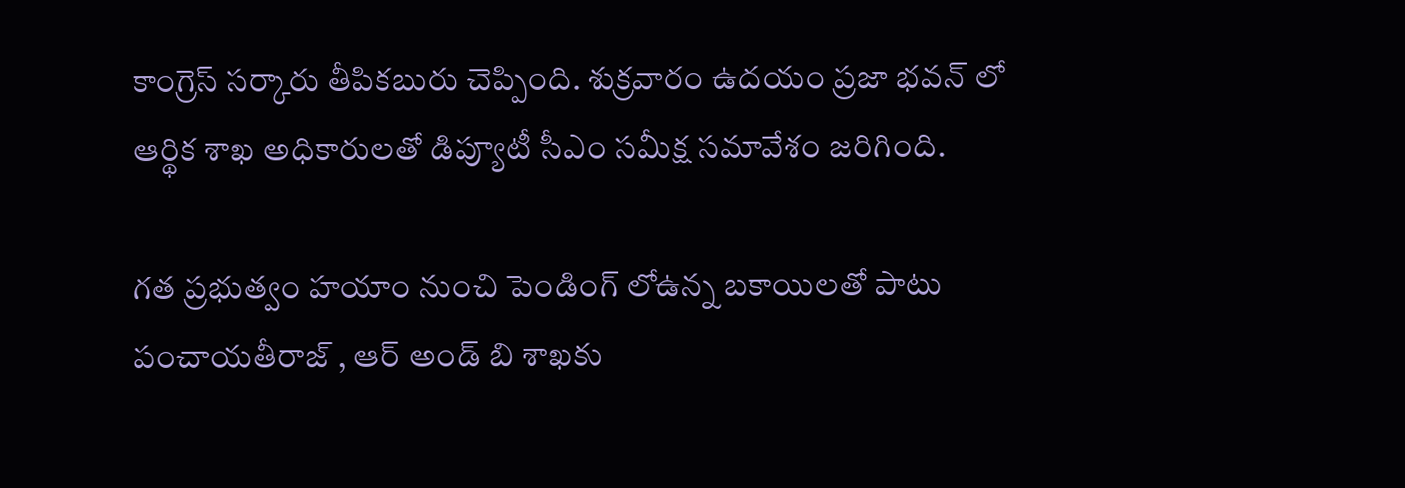కాంగ్రెస్ సర్కారు తీపికబురు చెప్పింది. శుక్రవారం ఉదయం ప్రజా భవన్ లో ఆర్థిక శాఖ అధికారులతో డిప్యూటీ సీఎం సమీక్ష సమావేశం జరిగింది.

గత ప్రభుత్వం హయాం నుంచి పెండింగ్‌ లోఉన్న బకాయిలతో పాటు పంచాయతీరాజ్ , ఆర్ అండ్ బి శాఖకు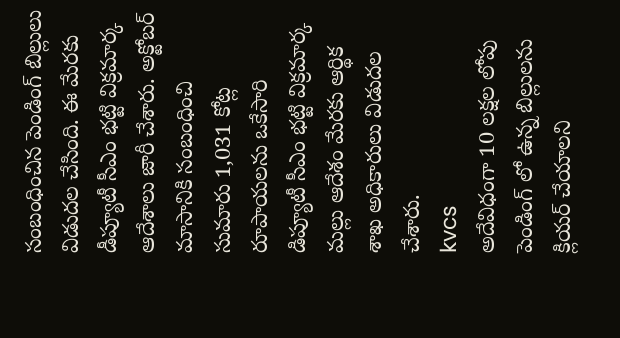సంబంధించిన పెండింగ్ బిల్లులు విడుదల చేసింది. ఈ మేరకు డీప్యూటీ సీఎం భట్టి విక్రమార్క ఆదేశాలు జారీ చేశారు. అక్టోబర్ మాసానికి సంబంధించి సుమారు 1,031 కోట్ల రూపాయలను ఒకేసారి డిప్యూటీ సీఎం భట్టి విక్రమార్క మల్లు ఆదేశం మేరకు ఆర్థిక శాఖ అధికారులు విడుదల చేశారు.
kvcs
అదేవిధంగా 10 లక్షల లోపు పెండింగ్ లో ఉన్న బిల్లులను క్లియర్ చేయాలని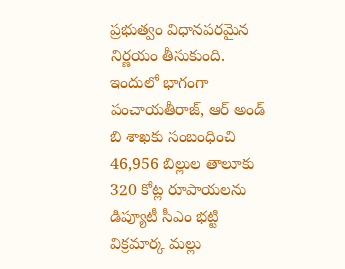ప్రభుత్వం విధానపరమైన నిర్ణయం తీసుకుంది. ఇందులో భాగంగా పంచాయతీరాజ్, ఆర్ అండ్ బి శాఖకు సంబంధించి 46,956 బిల్లుల తాలూకు 320 కోట్ల రూపాయలను డిప్యూటీ సీఎం భట్టి విక్రమార్క మల్లు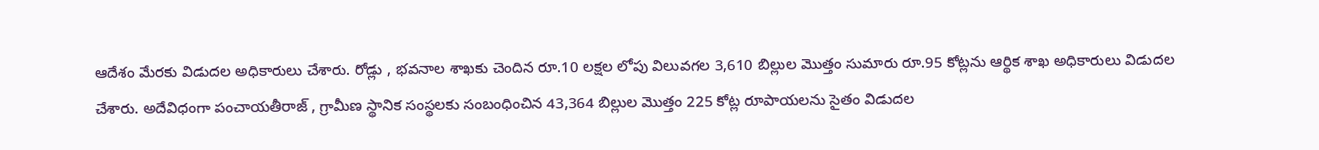ఆదేశం మేరకు విడుదల అధికారులు చేశారు. రోడ్లు , భవనాల శాఖకు చెందిన రూ.10 లక్షల లోపు విలువగల 3,610 బిల్లుల మొత్తం సుమారు రూ.95 కోట్లను ఆర్థిక శాఖ అధికారులు విడుదల చేశారు. అదేవిధంగా పంచాయతీరాజ్ , గ్రామీణ స్థానిక సంస్థలకు సంబంధించిన 43,364 బిల్లుల మొత్తం 225 కోట్ల రూపాయలను సైతం విడుదల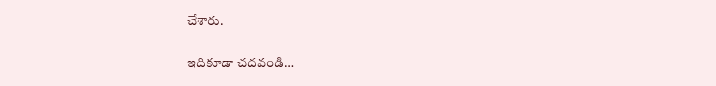చేశారు.

ఇదికూడా చదవండి…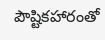పౌష్టికహారంతో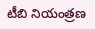టీబి నియంత్రణ